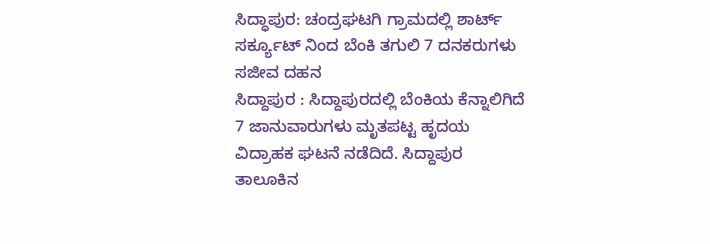ಸಿದ್ಧಾಪುರ: ಚಂದ್ರಘಟಗಿ ಗ್ರಾಮದಲ್ಲಿ ಶಾರ್ಟ್ ಸರ್ಕ್ಯೂಟ್ ನಿಂದ ಬೆಂಕಿ ತಗುಲಿ 7 ದನಕರುಗಳು ಸಜೀವ ದಹನ
ಸಿದ್ದಾಪುರ : ಸಿದ್ದಾಪುರದಲ್ಲಿ ಬೆಂಕಿಯ ಕೆನ್ನಾಲಿಗಿದೆ 7 ಜಾನುವಾರುಗಳು ಮೃತಪಟ್ಟ ಹೃದಯ ವಿದ್ರಾಹಕ ಘಟನೆ ನಡೆದಿದೆ. ಸಿದ್ದಾಪುರ ತಾಲೂಕಿನ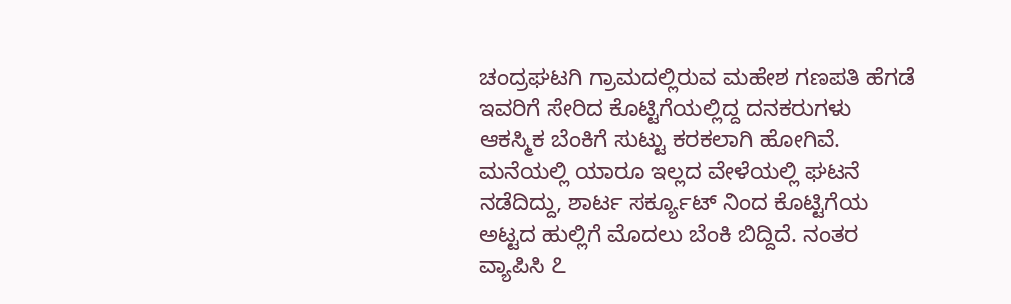ಚಂದ್ರಘಟಗಿ ಗ್ರಾಮದಲ್ಲಿರುವ ಮಹೇಶ ಗಣಪತಿ ಹೆಗಡೆ ಇವರಿಗೆ ಸೇರಿದ ಕೊಟ್ಟಿಗೆಯಲ್ಲಿದ್ದ ದನಕರುಗಳು ಆಕಸ್ಮಿಕ ಬೆಂಕಿಗೆ ಸುಟ್ಟು ಕರಕಲಾಗಿ ಹೋಗಿವೆ. ಮನೆಯಲ್ಲಿ ಯಾರೂ ಇಲ್ಲದ ವೇಳೆಯಲ್ಲಿ ಘಟನೆ ನಡೆದಿದ್ದು, ಶಾರ್ಟ ಸರ್ಕ್ಯೂಟ್ ನಿಂದ ಕೊಟ್ಟಿಗೆಯ ಅಟ್ಟದ ಹುಲ್ಲಿಗೆ ಮೊದಲು ಬೆಂಕಿ ಬಿದ್ದಿದೆ. ನಂತರ ವ್ಯಾಪಿಸಿ ೭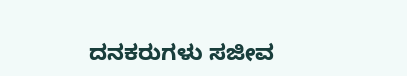ದನಕರುಗಳು ಸಜೀವ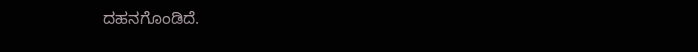ದಹನಗೊಂಡಿದೆ.